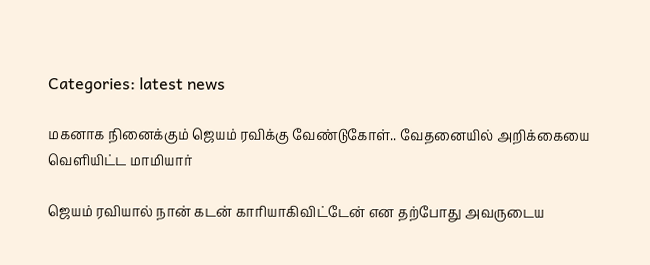Categories: latest news

மகனாக நினைக்கும் ஜெயம் ரவிக்கு வேண்டுகோள்.. வேதனையில் அறிக்கையை வெளியிட்ட மாமியார்

ஜெயம் ரவியால் நான் கடன் காரியாகிவிட்டேன் என தற்போது அவருடைய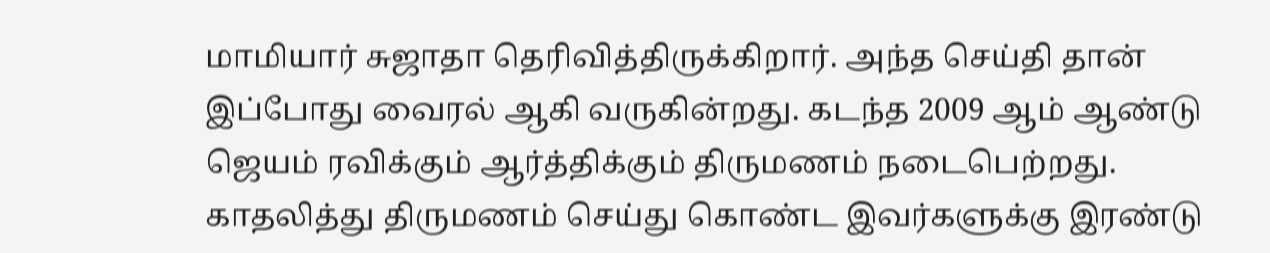மாமியார் சுஜாதா தெரிவித்திருக்கிறார். அந்த செய்தி தான் இப்போது வைரல் ஆகி வருகின்றது. கடந்த 2009 ஆம் ஆண்டு ஜெயம் ரவிக்கும் ஆர்த்திக்கும் திருமணம் நடைபெற்றது. காதலித்து திருமணம் செய்து கொண்ட இவர்களுக்கு இரண்டு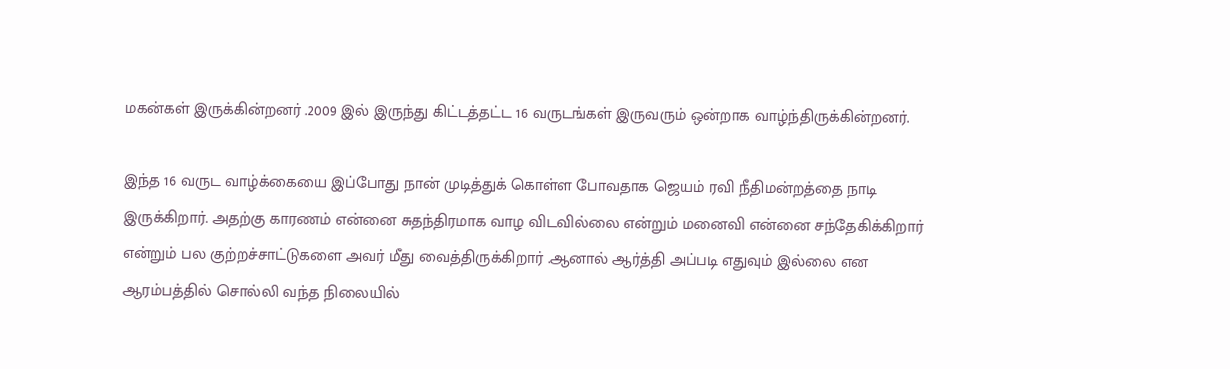மகன்கள் இருக்கின்றனர் .2009 இல் இருந்து கிட்டத்தட்ட 16 வருடங்கள் இருவரும் ஒன்றாக வாழ்ந்திருக்கின்றனர்.

இந்த 16 வருட வாழ்க்கையை இப்போது நான் முடித்துக் கொள்ள போவதாக ஜெயம் ரவி நீதிமன்றத்தை நாடி இருக்கிறார். அதற்கு காரணம் என்னை சுதந்திரமாக வாழ விடவில்லை என்றும் மனைவி என்னை சந்தேகிக்கிறார் என்றும் பல குற்றச்சாட்டுகளை அவர் மீது வைத்திருக்கிறார் .ஆனால் ஆர்த்தி அப்படி எதுவும் இல்லை என ஆரம்பத்தில் சொல்லி வந்த நிலையில்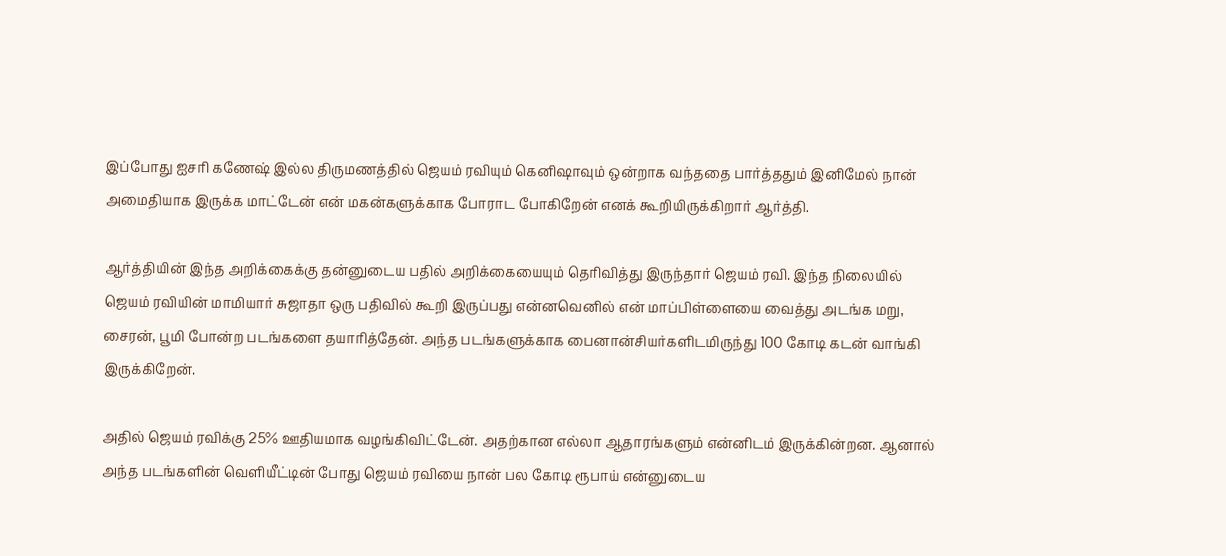இப்போது ஐசரி கணேஷ் இல்ல திருமணத்தில் ஜெயம் ரவியும் கெனிஷாவும் ஒன்றாக வந்ததை பார்த்ததும் இனிமேல் நான் அமைதியாக இருக்க மாட்டேன் என் மகன்களுக்காக போராட போகிறேன் எனக் கூறியிருக்கிறார் ஆர்த்தி.

ஆர்த்தியின் இந்த அறிக்கைக்கு தன்னுடைய பதில் அறிக்கையையும் தெரிவித்து இருந்தார் ஜெயம் ரவி. இந்த நிலையில் ஜெயம் ரவியின் மாமியார் சுஜாதா ஒரு பதிவில் கூறி இருப்பது என்னவெனில் என் மாப்பிள்ளையை வைத்து அடங்க மறு, சைரன், பூமி போன்ற படங்களை தயாரித்தேன். அந்த படங்களுக்காக பைனான்சியர்களிடமிருந்து 100 கோடி கடன் வாங்கி இருக்கிறேன்.

அதில் ஜெயம் ரவிக்கு 25% ஊதியமாக வழங்கிவிட்டேன். அதற்கான எல்லா ஆதாரங்களும் என்னிடம் இருக்கின்றன. ஆனால் அந்த படங்களின் வெளியீட்டின் போது ஜெயம் ரவியை நான் பல கோடி ரூபாய் என்னுடைய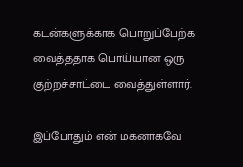கடன்களுக்காக பொறுப்பேற்க வைத்ததாக பொய்யான ஒரு குற்றச்சாட்டை வைத்துள்ளார்.

இப்போதும் என் மகனாகவே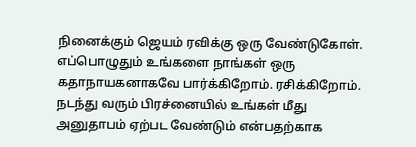நினைக்கும் ஜெயம் ரவிக்கு ஒரு வேண்டுகோள். எப்பொழுதும் உங்களை நாங்கள் ஒரு கதாநாயகனாகவே பார்க்கிறோம். ரசிக்கிறோம். நடந்து வரும் பிரச்னையில் உங்கள் மீது அனுதாபம் ஏற்பட வேண்டும் என்பதற்காக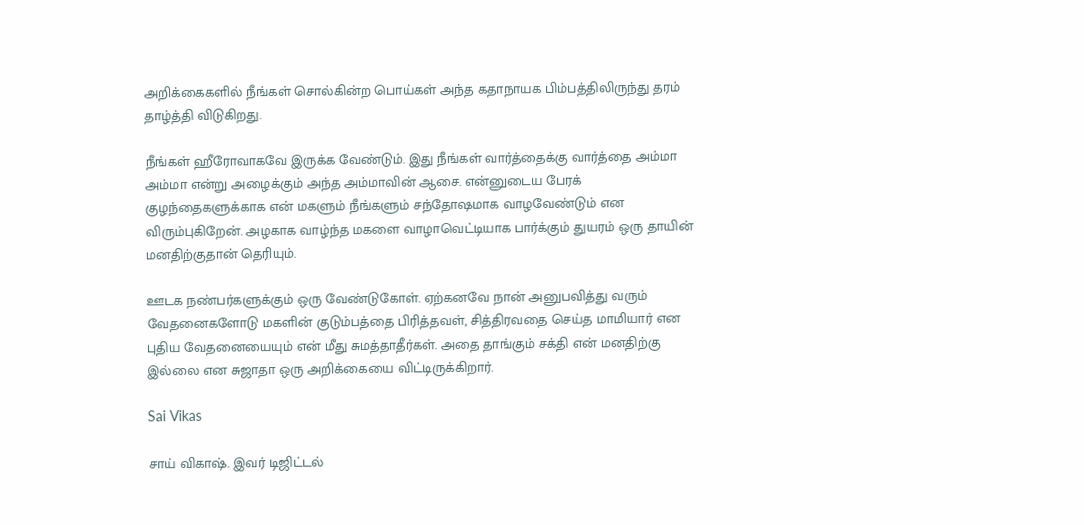அறிக்கைகளில் நீங்கள் சொல்கின்ற பொய்கள் அந்த கதாநாயக பிம்பத்திலிருந்து தரம் தாழ்த்தி விடுகிறது.

நீங்கள் ஹீரோவாகவே இருக்க வேண்டும். இது நீங்கள் வார்த்தைக்கு வார்த்தை அம்மா அம்மா என்று அழைக்கும் அந்த அம்மாவின் ஆசை. என்னுடைய பேரக் குழந்தைகளுக்காக என் மகளும் நீங்களும் சந்தோஷமாக வாழவேண்டும் என விரும்புகிறேன். அழகாக வாழ்ந்த மகளை வாழாவெட்டியாக பார்க்கும் துயரம் ஒரு தாயின் மனதிற்குதான் தெரியும்.

ஊடக நண்பர்களுக்கும் ஒரு வேண்டுகோள். ஏற்கனவே நான் அனுபவித்து வரும் வேதனைகளோடு மகளின் குடும்பத்தை பிரித்தவள், சித்திரவதை செய்த மாமியார் என புதிய வேதனையையும் என் மீது சுமத்தாதீர்கள். அதை தாங்கும் சக்தி என் மனதிற்கு இல்லை என சுஜாதா ஒரு அறிக்கையை விட்டிருக்கிறார்.

Sai Vikas

சாய் விகாஷ். இவர் டிஜிட்டல்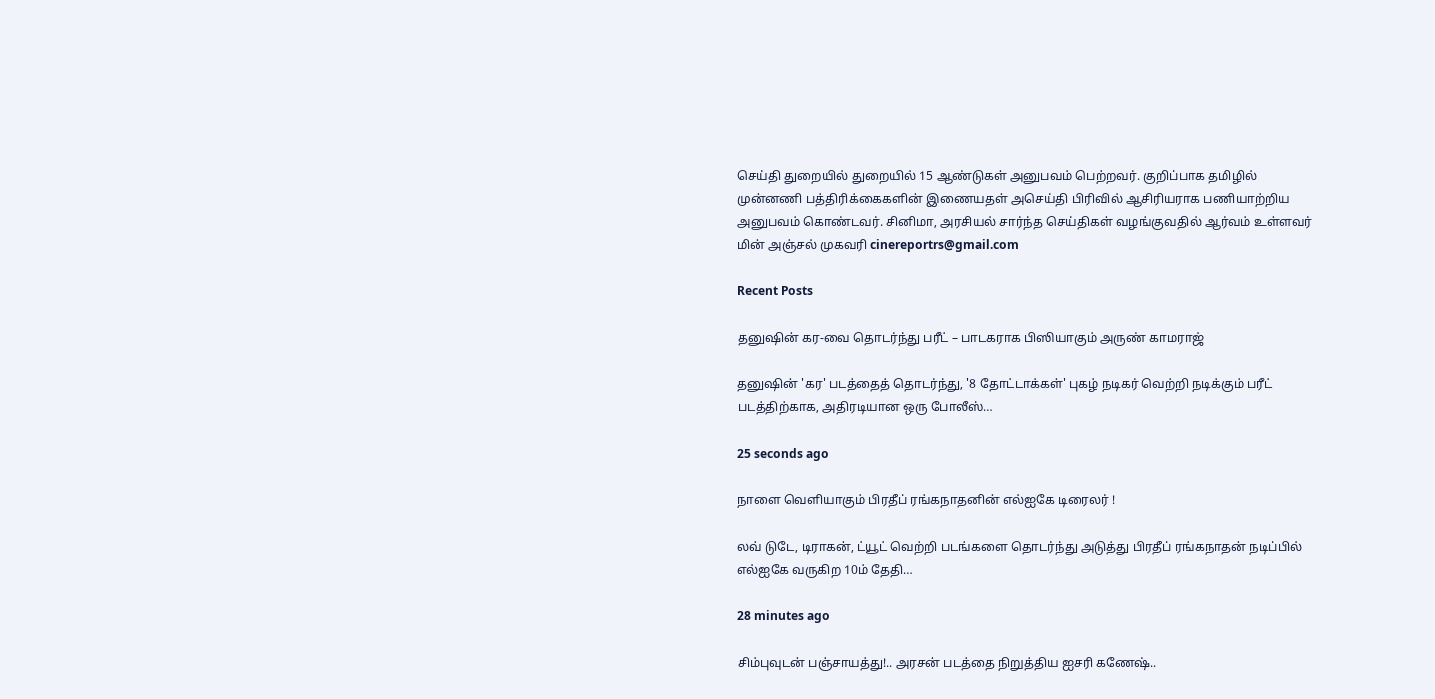செய்தி துறையில் துறையில் 15 ஆண்டுகள் அனுபவம் பெற்றவர். குறிப்பாக தமிழில் முன்னணி பத்திரிக்கைகளின் இணையதள் அசெய்தி பிரிவில் ஆசிரியராக பணியாற்றிய அனுபவம் கொண்டவர். சினிமா, அரசியல் சார்ந்த செய்திகள் வழங்குவதில் ஆர்வம் உள்ளவர் மின் அஞ்சல் முகவரி cinereportrs@gmail.com

Recent Posts

தனுஷின் கர-வை தொடர்ந்து பரீட் – பாடகராக பிஸியாகும் அருண் காமராஜ்

தனுஷின் 'கர' படத்தைத் தொடர்ந்து, '8 தோட்டாக்கள்' புகழ் நடிகர் வெற்றி நடிக்கும் பரீட் படத்திற்காக, அதிரடியான ஒரு போலீஸ்…

25 seconds ago

நாளை வெளியாகும் பிரதீப் ரங்கநாதனின் எல்ஐகே டிரைலர் !

லவ் டுடே, டிராகன், ட்யூட் வெற்றி படங்களை தொடர்ந்து அடுத்து பிரதீப் ரங்கநாதன் நடிப்பில் எல்ஐகே வருகிற 10ம் தேதி…

28 minutes ago

சிம்புவுடன் பஞ்சாயத்து!.. அரசன் படத்தை நிறுத்திய ஐசரி கணேஷ்..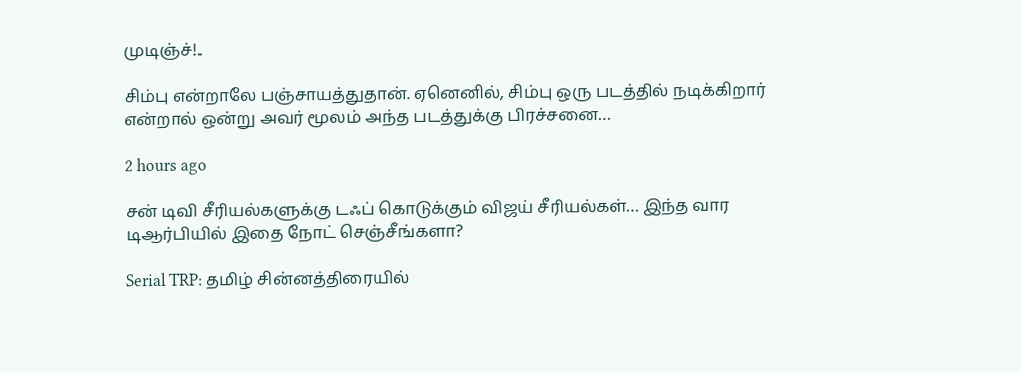முடிஞ்ச்!..

சிம்பு என்றாலே பஞ்சாயத்துதான். ஏனெனில், சிம்பு ஒரு படத்தில் நடிக்கிறார் என்றால் ஒன்று அவர் மூலம் அந்த படத்துக்கு பிரச்சனை…

2 hours ago

சன் டிவி சீரியல்களுக்கு டஃப் கொடுக்கும் விஜய் சீரியல்கள்… இந்த வார டிஆர்பியில் இதை நோட் செஞ்சீங்களா?

Serial TRP: தமிழ் சின்னத்திரையில்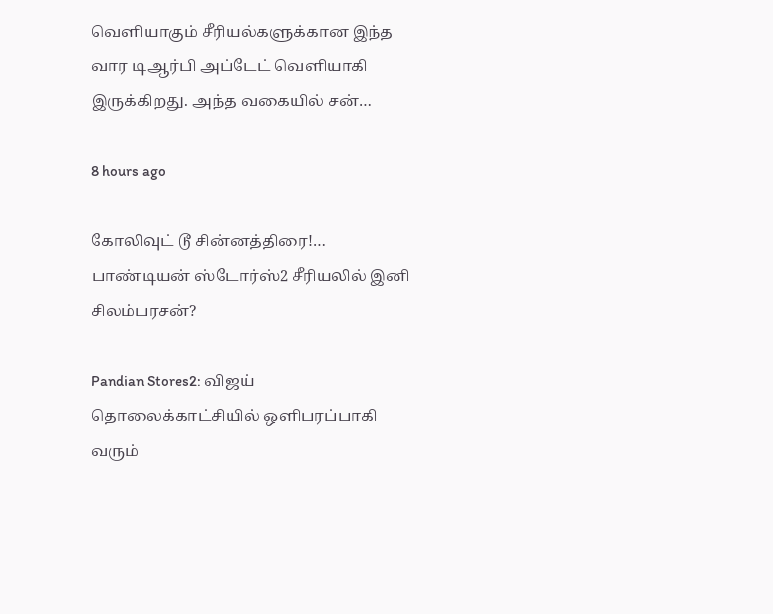வெளியாகும் சீரியல்களுக்கான இந்த வார டிஆர்பி அப்டேட் வெளியாகி இருக்கிறது. அந்த வகையில் சன்…

8 hours ago

கோலிவுட் டூ சின்னத்திரை!… பாண்டியன் ஸ்டோர்ஸ்2 சீரியலில் இனி சிலம்பரசன்?

Pandian Stores2: விஜய் தொலைக்காட்சியில் ஒளிபரப்பாகி வரும்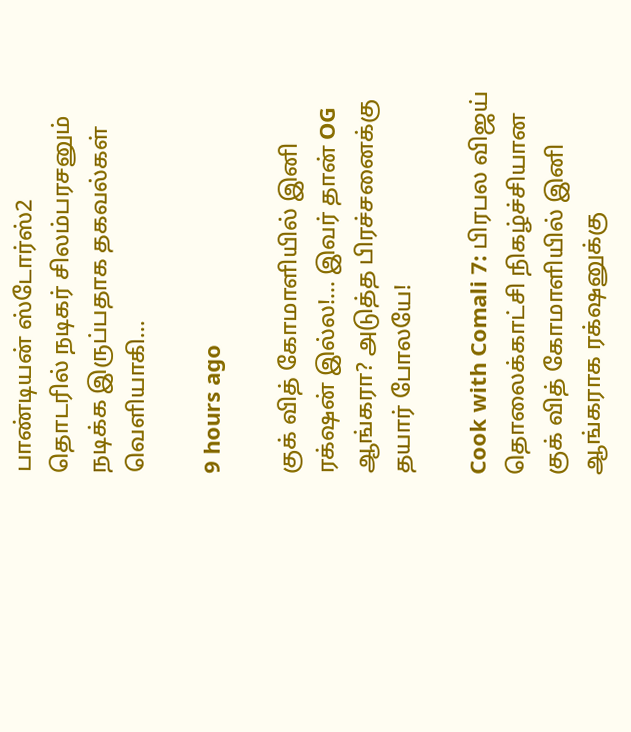பாண்டியன் ஸ்டோர்ஸ்2 தொடரில் நடிகர் சிலம்பரசனும் நடிக்க இருப்பதாக தகவல்கள் வெளியாகி…

9 hours ago

குக் வித் கோமாளியில் இனி ரக்‌ஷன் இல்ல!… இவர் தான் OG ஆங்கரா? அடுத்த பிரச்சனைக்கு தயார் போலயே!

Cook with Comali 7: பிரபல விஜய் தொலைக்காட்சி நிகழ்ச்சியான குக் வித் கோமாளியில் இனி ஆங்கராக ரக்‌ஷனுக்கு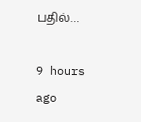பதில்…

9 hours ago